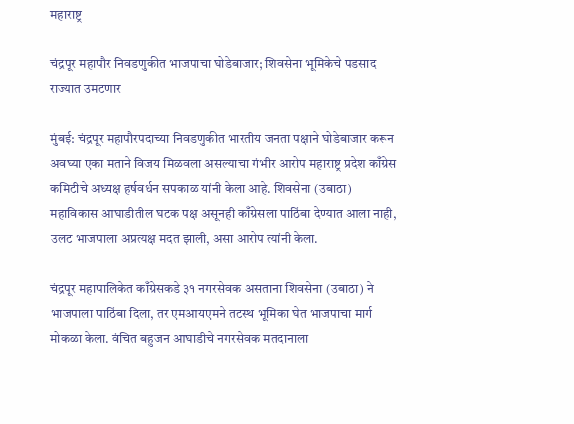महाराष्ट्र

चंद्रपूर महापौर निवडणुकीत भाजपाचा घोडेबाजार; शिवसेना भूमिकेचे पडसाद राज्यात उमटणार

मुंबई: चंद्रपूर महापौरपदाच्या निवडणुकीत भारतीय जनता पक्षाने घोडेबाजार करून अवघ्या एका मताने विजय मिळवला असल्याचा गंभीर आरोप महाराष्ट्र प्रदेश काँग्रेस कमिटीचे अध्यक्ष हर्षवर्धन सपकाळ यांनी केला आहे. शिवसेना (उबाठा) महाविकास आघाडीतील घटक पक्ष असूनही काँग्रेसला पाठिंबा देण्यात आला नाही, उलट भाजपाला अप्रत्यक्ष मदत झाली, असा आरोप त्यांनी केला.

चंद्रपूर महापालिकेत काँग्रेसकडे ३१ नगरसेवक असताना शिवसेना (उबाठा) ने भाजपाला पाठिंबा दिला, तर एमआयएमने तटस्थ भूमिका घेत भाजपाचा मार्ग मोकळा केला. वंचित बहुजन आघाडीचे नगरसेवक मतदानाला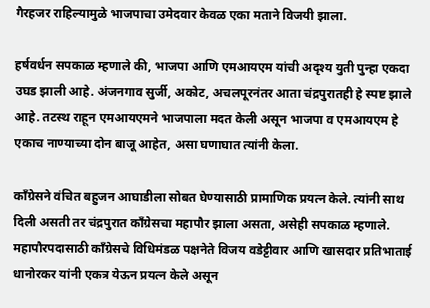गैरहजर राहिल्यामुळे भाजपाचा उमेदवार केवळ एका मताने विजयी झाला.

हर्षवर्धन सपकाळ म्हणाले की, भाजपा आणि एमआयएम यांची अदृश्य युती पुन्हा एकदा उघड झाली आहे. अंजनगाव सुर्जी, अकोट, अचलपूरनंतर आता चंद्रपुरातही हे स्पष्ट झाले आहे. तटस्थ राहून एमआयएमने भाजपाला मदत केली असून भाजपा व एमआयएम हे एकाच नाण्याच्या दोन बाजू आहेत, असा घणाघात त्यांनी केला.

काँग्रेसने वंचित बहुजन आघाडीला सोबत घेण्यासाठी प्रामाणिक प्रयत्न केले. त्यांनी साथ दिली असती तर चंद्रपुरात काँग्रेसचा महापौर झाला असता, असेही सपकाळ म्हणाले. महापौरपदासाठी काँग्रेसचे विधिमंडळ पक्षनेते विजय वडेट्टीवार आणि खासदार प्रतिभाताई धानोरकर यांनी एकत्र येऊन प्रयत्न केले असून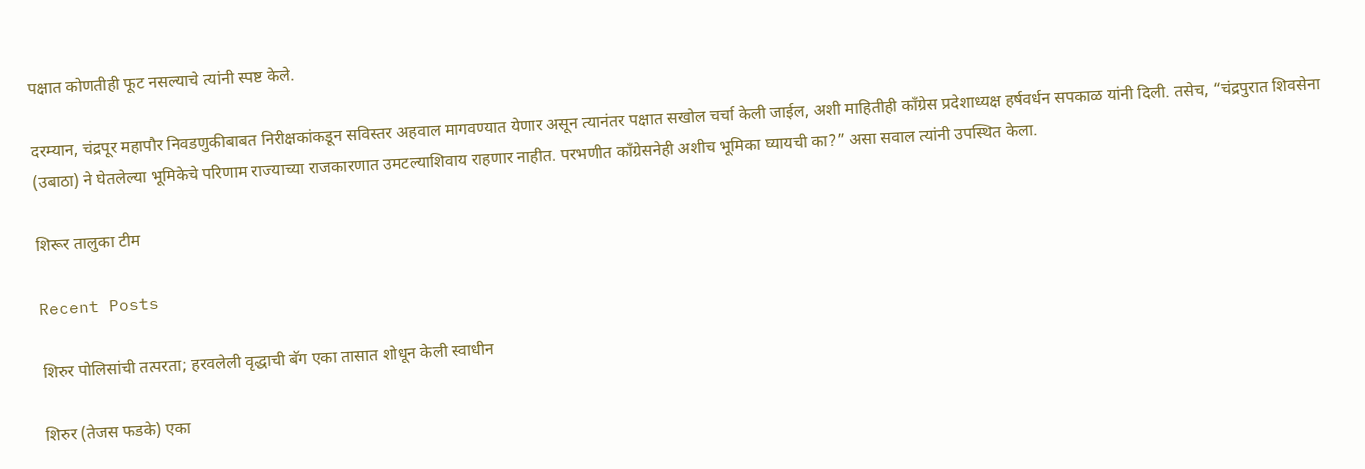पक्षात कोणतीही फूट नसल्याचे त्यांनी स्पष्ट केले.

दरम्यान, चंद्रपूर महापौर निवडणुकीबाबत निरीक्षकांकडून सविस्तर अहवाल मागवण्यात येणार असून त्यानंतर पक्षात सखोल चर्चा केली जाईल, अशी माहितीही काँग्रेस प्रदेशाध्यक्ष हर्षवर्धन सपकाळ यांनी दिली. तसेच, “चंद्रपुरात शिवसेना (उबाठा) ने घेतलेल्या भूमिकेचे परिणाम राज्याच्या राजकारणात उमटल्याशिवाय राहणार नाहीत. परभणीत काँग्रेसनेही अशीच भूमिका घ्यायची का?” असा सवाल त्यांनी उपस्थित केला.

शिरूर तालुका टीम

Recent Posts

शिरुर पोलिसांची तत्परता; हरवलेली वृद्धाची बॅग एका तासात शोधून केली स्वाधीन

शिरुर (तेजस फडके) एका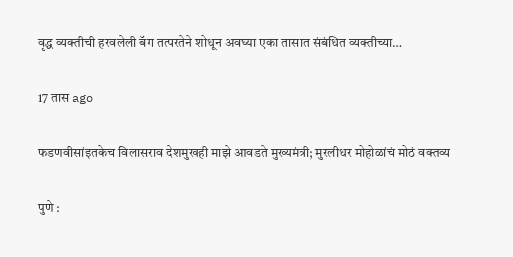वृद्ध व्यक्तीची हरवलेली बॅग तत्परतेने शोधून अवघ्या एका तासात संबंधित व्यक्तीच्या…

17 तास ago

फडणवीसांइतकेच विलासराव देशमुखही माझे आवडते मुख्यमंत्री; मुरलीधर मोहोळांचं मोठं वक्तव्य

पुणे :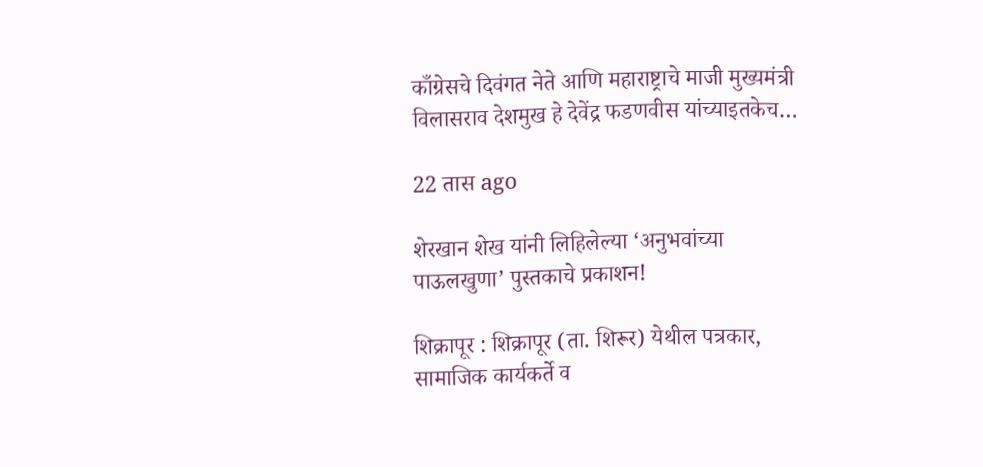काँग्रेसचे दिवंगत नेते आणि महाराष्ट्राचे माजी मुख्यमंत्री विलासराव देशमुख हे देवेंद्र फडणवीस यांच्याइतकेच…

22 तास ago

शेरखान शेख यांनी लिहिलेल्या ‘अनुभवांच्या पाऊलखुणा’ पुस्तकाचे प्रकाशन!

शिक्रापूर : शिक्रापूर (ता. शिरूर) येथील पत्रकार, सामाजिक कार्यकर्ते व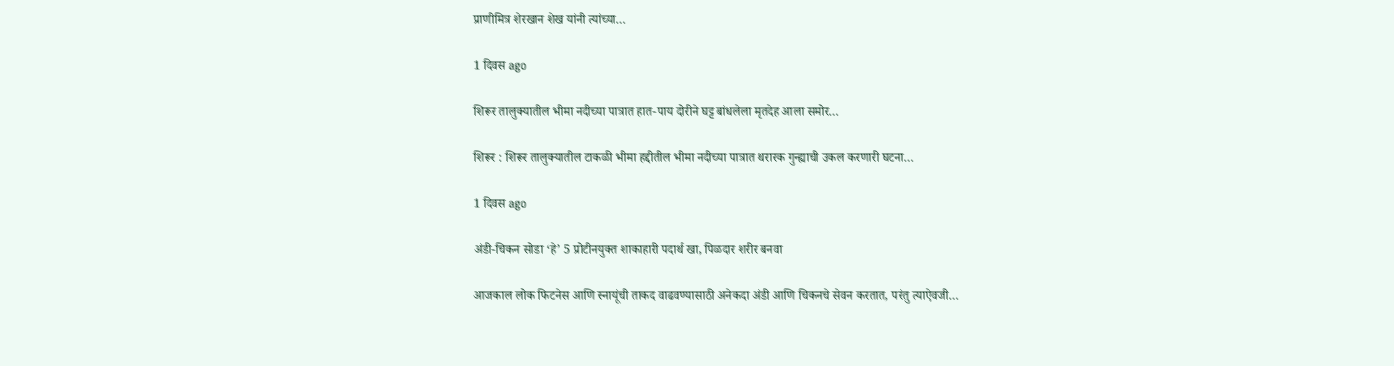प्राणीमित्र शेरखान शेख यांनी त्यांच्या…

1 दिवस ago

शिरूर तालुक्यातील भीमा नदीच्या पात्रात हात-पाय दोरीने घट्ट बांधलेला मृतदेह आला समोर…

शिरूर : शिरूर तालुक्यातील टाकळी भीमा हद्दीतील भीमा नदीच्या पात्रात थरारक गुन्ह्याची उकल करणारी घटना…

1 दिवस ago

अंडी-चिकन सोडा ‘हे’ 5 प्रोटीनयुक्त शाकाहारी पदार्थ खा, पिळदार शरीर बनवा

आजकाल लोक फिटनेस आणि स्नायूंची ताकद वाढवण्यासाठी अनेकदा अंडी आणि चिकनचे सेवन करतात, परंतु त्याऐवजी…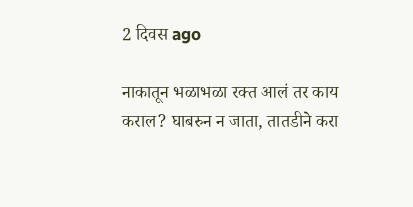2 दिवस ago

नाकातून भळाभळा रक्त आलं तर काय कराल? घाबरुन न जाता, तातडीने करा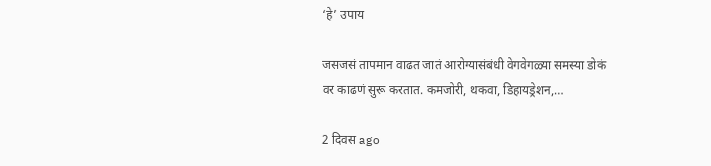‘हे’ उपाय

जसजसं तापमान वाढत जातं आरोग्यासंबंधी वेगवेगळ्या समस्या डोकं वर काढणं सुरू करतात. कमजोरी, थकवा, डिहायड्रेशन,…

2 दिवस ago